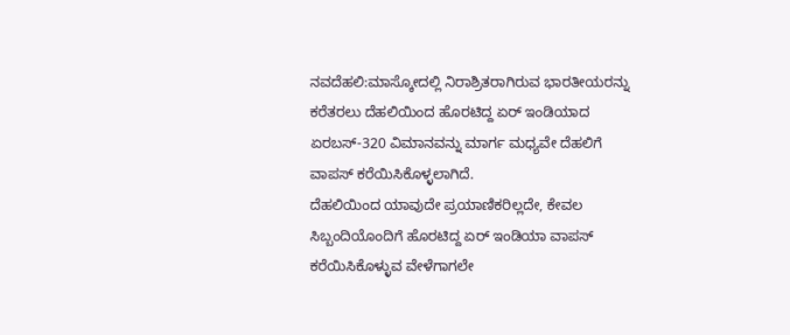ನವದೆಹಲಿ:ಮಾಸ್ಕೋದಲ್ಲಿ ನಿರಾಶ್ರಿತರಾಗಿರುವ ಭಾರತೀಯರನ್ನು ಕರೆತರಲು ದೆಹಲಿಯಿಂದ ಹೊರಟಿದ್ದ ಏರ್ ಇಂಡಿಯಾದ ಏರಬಸ್-320 ವಿಮಾನವನ್ನು ಮಾರ್ಗ ಮಧ್ಯವೇ ದೆಹಲಿಗೆ ವಾಪಸ್ ಕರೆಯಿಸಿಕೊಳ್ಳಲಾಗಿದೆ.
ದೆಹಲಿಯಿಂದ ಯಾವುದೇ ಪ್ರಯಾಣಿಕರಿಲ್ಲದೇ, ಕೇವಲ ಸಿಬ್ಬಂದಿಯೊಂದಿಗೆ ಹೊರಟಿದ್ದ ಏರ್ ಇಂಡಿಯಾ ವಾಪಸ್ ಕರೆಯಿಸಿಕೊಳ್ಳುವ ವೇಳೆಗಾಗಲೇ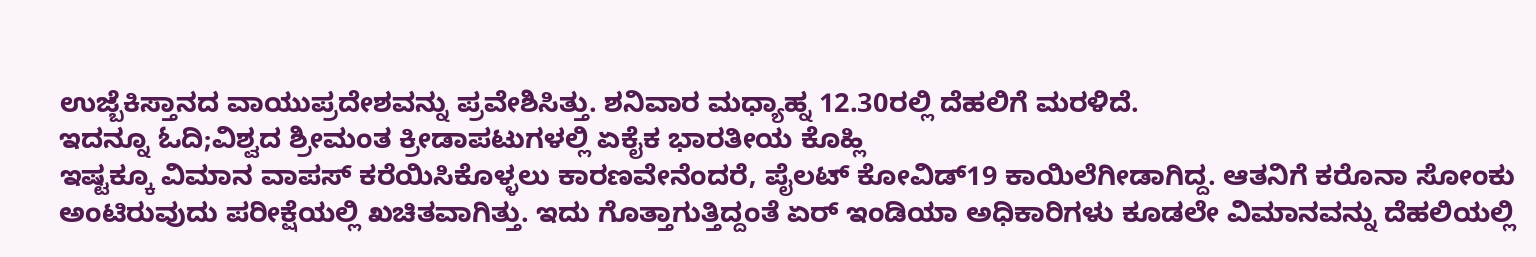ಉಜ್ಬೆಕಿಸ್ತಾನದ ವಾಯುಪ್ರದೇಶವನ್ನು ಪ್ರವೇಶಿಸಿತ್ತು. ಶನಿವಾರ ಮಧ್ಯಾಹ್ನ 12.30ರಲ್ಲಿ ದೆಹಲಿಗೆ ಮರಳಿದೆ.
ಇದನ್ನೂ ಓದಿ;ವಿಶ್ವದ ಶ್ರೀಮಂತ ಕ್ರೀಡಾಪಟುಗಳಲ್ಲಿ ಏಕೈಕ ಭಾರತೀಯ ಕೊಹ್ಲಿ
ಇಷ್ಟಕ್ಕೂ ವಿಮಾನ ವಾಪಸ್ ಕರೆಯಿಸಿಕೊಳ್ಳಲು ಕಾರಣವೇನೆಂದರೆ, ಪೈಲಟ್ ಕೋವಿಡ್19 ಕಾಯಿಲೆಗೀಡಾಗಿದ್ದ. ಆತನಿಗೆ ಕರೊನಾ ಸೋಂಕು ಅಂಟಿರುವುದು ಪರೀಕ್ಷೆಯಲ್ಲಿ ಖಚಿತವಾಗಿತ್ತು. ಇದು ಗೊತ್ತಾಗುತ್ತಿದ್ದಂತೆ ಏರ್ ಇಂಡಿಯಾ ಅಧಿಕಾರಿಗಳು ಕೂಡಲೇ ವಿಮಾನವನ್ನು ದೆಹಲಿಯಲ್ಲಿ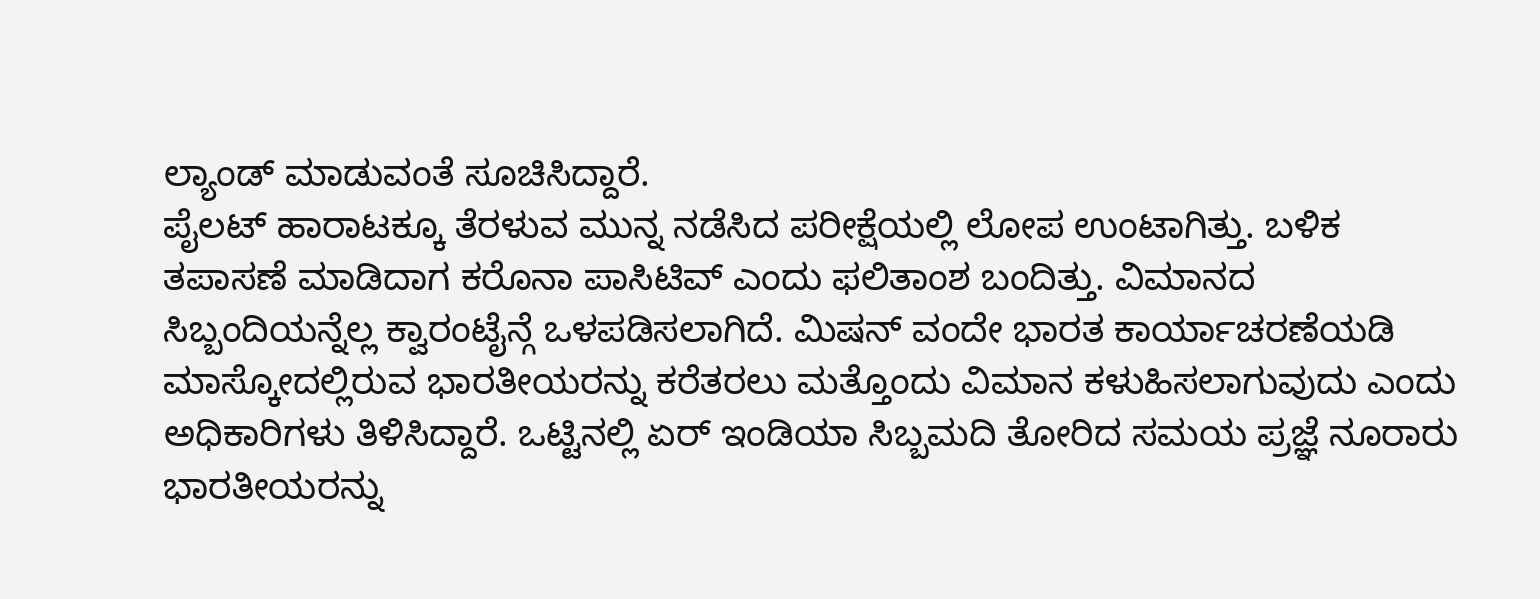ಲ್ಯಾಂಡ್ ಮಾಡುವಂತೆ ಸೂಚಿಸಿದ್ದಾರೆ.
ಪೈಲಟ್ ಹಾರಾಟಕ್ಕೂ ತೆರಳುವ ಮುನ್ನ ನಡೆಸಿದ ಪರೀಕ್ಷೆಯಲ್ಲಿ ಲೋಪ ಉಂಟಾಗಿತ್ತು. ಬಳಿಕ ತಪಾಸಣೆ ಮಾಡಿದಾಗ ಕರೊನಾ ಪಾಸಿಟಿವ್ ಎಂದು ಫಲಿತಾಂಶ ಬಂದಿತ್ತು. ವಿಮಾನದ ಸಿಬ್ಬಂದಿಯನ್ನೆಲ್ಲ ಕ್ವಾರಂಟೈನ್ಗೆ ಒಳಪಡಿಸಲಾಗಿದೆ. ಮಿಷನ್ ವಂದೇ ಭಾರತ ಕಾರ್ಯಾಚರಣೆಯಡಿ ಮಾಸ್ಕೋದಲ್ಲಿರುವ ಭಾರತೀಯರನ್ನು ಕರೆತರಲು ಮತ್ತೊಂದು ವಿಮಾನ ಕಳುಹಿಸಲಾಗುವುದು ಎಂದು ಅಧಿಕಾರಿಗಳು ತಿಳಿಸಿದ್ದಾರೆ. ಒಟ್ಟಿನಲ್ಲಿ ಏರ್ ಇಂಡಿಯಾ ಸಿಬ್ಬಮದಿ ತೋರಿದ ಸಮಯ ಪ್ರಜ್ಞೆ ನೂರಾರು ಭಾರತೀಯರನ್ನು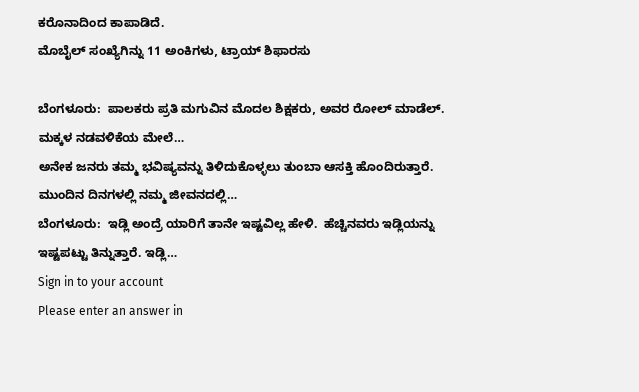ಕರೊನಾದಿಂದ ಕಾಪಾಡಿದೆ.
ಮೊಬೈಲ್ ಸಂಖ್ಯೆಗಿನ್ನು 11 ಅಂಕಿಗಳು, ಟ್ರಾಯ್ ಶಿಫಾರಸು

ಬೆಂಗಳೂರು:  ಪಾಲಕರು ಪ್ರತಿ ಮಗುವಿನ ಮೊದಲ ಶಿಕ್ಷಕರು, ಅವರ ರೋಲ್ ಮಾಡೆಲ್. ಮಕ್ಕಳ ನಡವಳಿಕೆಯ ಮೇಲೆ…
ಅನೇಕ ಜನರು ತಮ್ಮ ಭವಿಷ್ಯವನ್ನು ತಿಳಿದುಕೊಳ್ಳಲು ತುಂಬಾ ಆಸಕ್ತಿ ಹೊಂದಿರುತ್ತಾರೆ. ಮುಂದಿನ ದಿನಗಳಲ್ಲಿ ನಮ್ಮ ಜೀವನದಲ್ಲಿ…
ಬೆಂಗಳೂರು:  ಇಡ್ಲಿ ಅಂದ್ರೆ ಯಾರಿಗೆ ತಾನೇ ಇಷ್ಟವಿಲ್ಲ ಹೇಳಿ.  ಹೆಚ್ಚಿನವರು ಇಡ್ಲಿಯನ್ನು ಇಷ್ಟಪಟ್ಟು ತಿನ್ನುತ್ತಾರೆ. ಇಡ್ಲಿ…
Sign in to your account
Please enter an answer in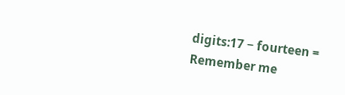digits:17 − fourteen =
Remember me